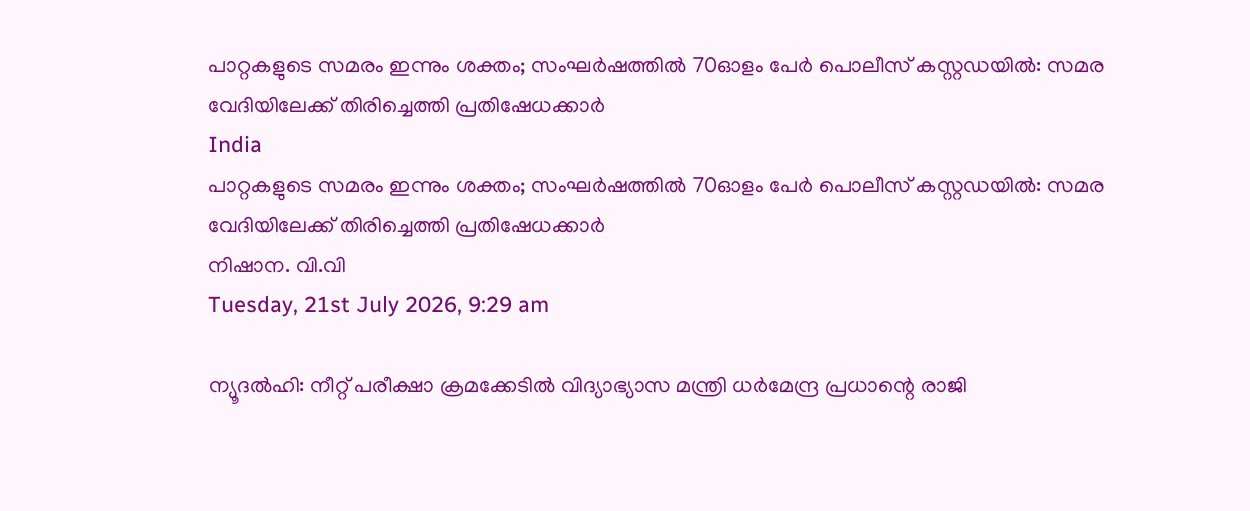പാറ്റകളുടെ സമരം ഇന്നും ശക്തം; സംഘര്‍ഷത്തില്‍ 70ഓളം പേര്‍ പൊലീസ് കസ്റ്റഡയില്‍: സമര വേദിയിലേക്ക് തിരിച്ചെത്തി പ്രതിഷേധക്കാര്‍
India
പാറ്റകളുടെ സമരം ഇന്നും ശക്തം; സംഘര്‍ഷത്തില്‍ 70ഓളം പേര്‍ പൊലീസ് കസ്റ്റഡയില്‍: സമര വേദിയിലേക്ക് തിരിച്ചെത്തി പ്രതിഷേധക്കാര്‍
നിഷാന. വി.വി
Tuesday, 21st July 2026, 9:29 am

ന്യൂദല്‍ഹി: നീറ്റ് പരീക്ഷാ ക്രമക്കേടില്‍ വിദ്യാഭ്യാസ മന്ത്രി ധര്‍മേന്ദ്ര പ്രധാന്റെ രാജി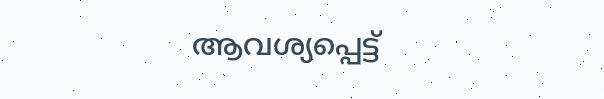ആവശ്യപ്പെട്ട്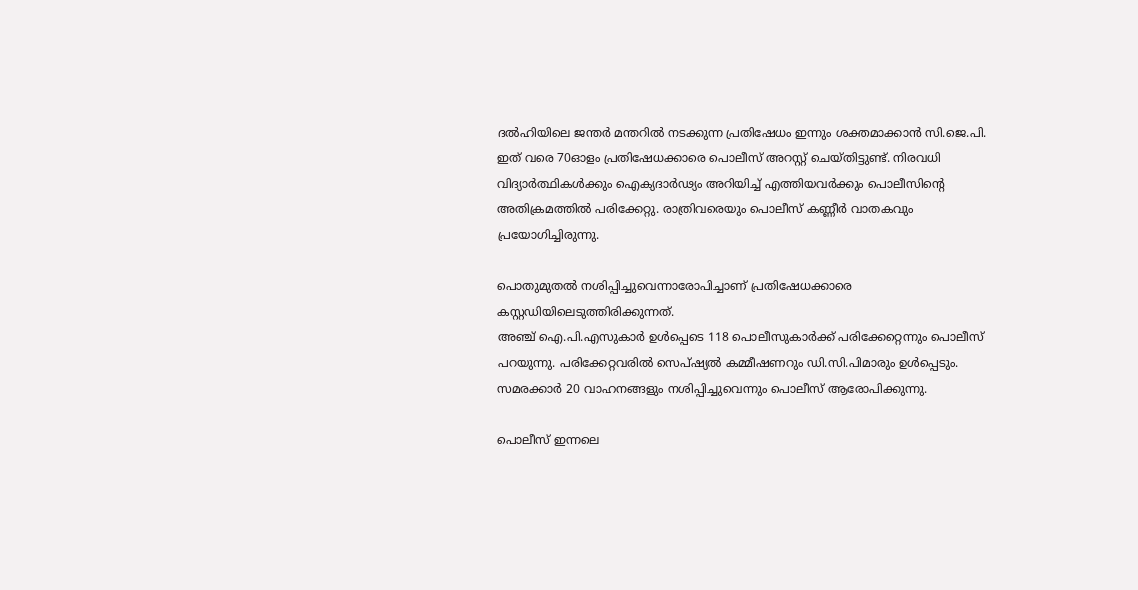ദല്‍ഹിയിലെ ജന്തര്‍ മന്തറില്‍ നടക്കുന്ന പ്രതിഷേധം ഇന്നും ശക്തമാക്കാന്‍ സി.ജെ.പി. ഇത് വരെ 70ഓളം പ്രതിഷേധക്കാരെ പൊലീസ് അറസ്റ്റ് ചെയ്തിട്ടുണ്ട്. നിരവധി വിദ്യാര്‍ത്ഥികള്‍ക്കും ഐക്യദാര്‍ഢ്യം അറിയിച്ച് എത്തിയവര്‍ക്കും പൊലീസിന്റെ അതിക്രമത്തില്‍ പരിക്കേറ്റു. രാത്രിവരെയും പൊലീസ് കണ്ണീര്‍ വാതകവും പ്രയോഗിച്ചിരുന്നു.

പൊതുമുതല്‍ നശിപ്പിച്ചുവെന്നാരോപിച്ചാണ് പ്രതിഷേധക്കാരെ കസ്റ്റഡിയിലെടുത്തിരിക്കുന്നത്.
അഞ്ച് ഐ.പി.എസുകാര്‍ ഉള്‍പ്പെടെ 118 പൊലീസുകാര്‍ക്ക് പരിക്കേറ്റെന്നും പൊലീസ് പറയുന്നു. പരിക്കേറ്റവരില്‍ സെപ്ഷ്യല്‍ കമ്മീഷണറും ഡി.സി.പിമാരും ഉള്‍പ്പെടും. സമരക്കാര്‍ 20 വാഹനങ്ങളും നശിപ്പിച്ചുവെന്നും പൊലീസ് ആരോപിക്കുന്നു.

പൊലീസ് ഇന്നലെ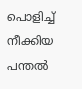പൊളിച്ച് നീക്കിയ പന്തല്‍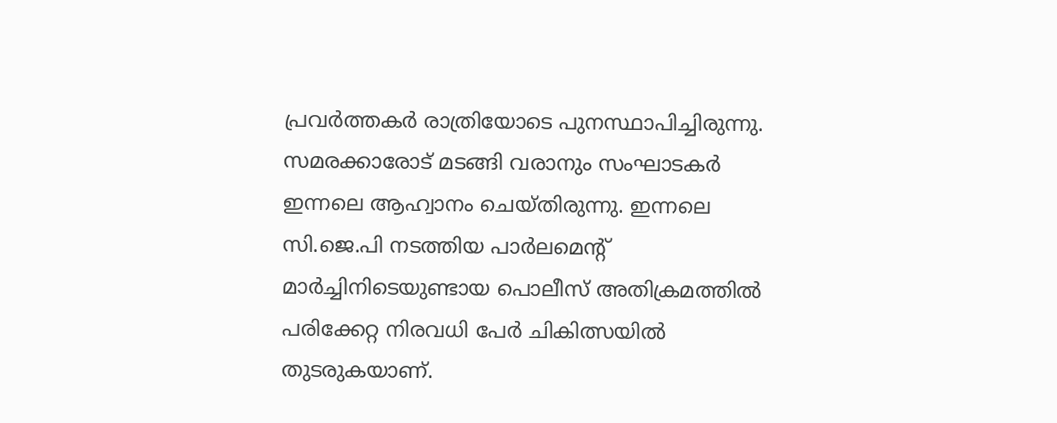പ്രവര്‍ത്തകര്‍ രാത്രിയോടെ പുനസ്ഥാപിച്ചിരുന്നു. സമരക്കാരോട് മടങ്ങി വരാനും സംഘാടകര്‍ ഇന്നലെ ആഹ്വാനം ചെയ്തിരുന്നു. ഇന്നലെ സി.ജെ.പി നടത്തിയ പാര്‍ലമെന്റ് മാര്‍ച്ചിനിടെയുണ്ടായ പൊലീസ് അതിക്രമത്തില്‍ പരിക്കേറ്റ നിരവധി പേര്‍ ചികിത്സയില്‍ തുടരുകയാണ്.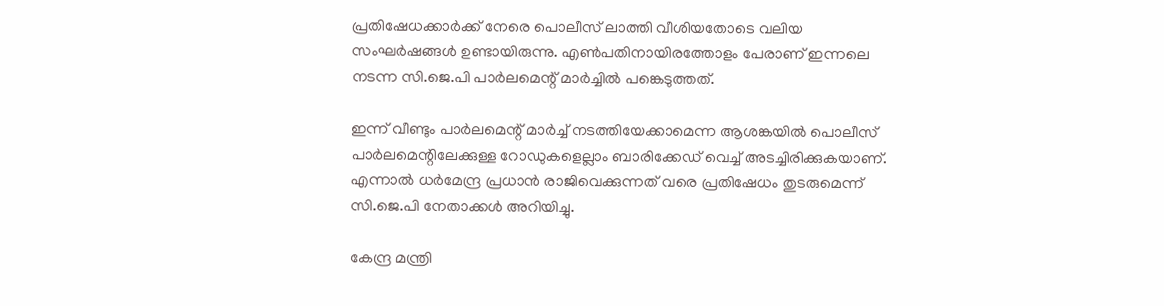പ്രതിഷേധക്കാര്‍ക്ക് നേരെ പൊലീസ് ലാത്തി വീശിയതോടെ വലിയ സംഘര്‍ഷങ്ങള്‍ ഉണ്ടായിരുന്നു. എണ്‍പതിനായിരത്തോളം പേരാണ് ഇന്നലെ നടന്ന സി.ജെ.പി പാര്‍ലമെന്റ് മാര്‍ച്ചില്‍ പങ്കെടുത്തത്.

ഇന്ന് വീണ്ടും പാര്‍ലമെന്റ് മാര്‍ച്ച് നടത്തിയേക്കാമെന്ന ആശങ്കയില്‍ പൊലീസ് പാര്‍ലമെന്റിലേക്കുള്ള റോഡുകളെല്ലാം ബാരിക്കേഡ് വെച്ച് അടച്ചിരിക്കുകയാണ്. എന്നാല്‍ ധര്‍മേന്ദ്ര പ്രധാന്‍ രാജിവെക്കുന്നത് വരെ പ്രതിഷേധം തുടരുമെന്ന് സി.ജെ.പി നേതാക്കള്‍ അറിയിച്ചു.

കേന്ദ്ര മന്ത്രി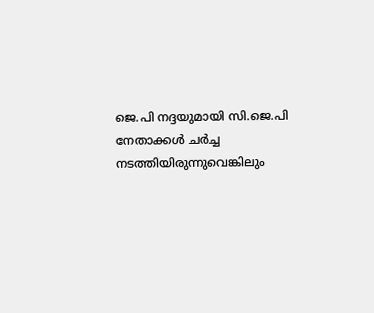ജെ.പി നദ്ദയുമായി സി.ജെ.പി നേതാക്കള്‍ ചര്‍ച്ച നടത്തിയിരുന്നുവെങ്കിലും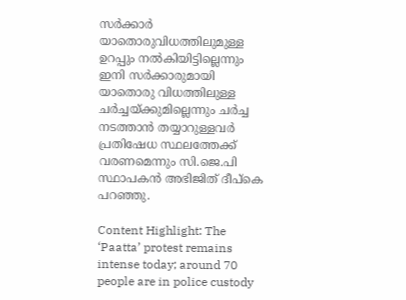സര്‍ക്കാര്‍ യാതൊരുവിധത്തിലുമുള്ള ഉറപ്പും നല്‍കിയിട്ടില്ലെന്നും ഇനി സര്‍ക്കാരുമായി യാതൊരു വിധത്തിലുള്ള ചര്‍ച്ചയ്ക്കുമില്ലെന്നും ചര്‍ച്ച നടത്താന്‍ തയ്യാറുള്ളവര്‍ പ്രതിഷേധ സ്ഥലത്തേക്ക് വരണമെന്നും സി.ജെ.പി സ്ഥാപകന്‍ അഭിജിത് ദീപ്‌കെ പറഞ്ഞു.

Content Highlight: The ‘Paatta’ protest remains intense today; around 70 people are in police custody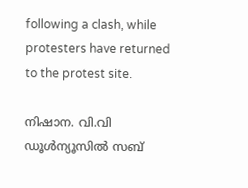following a clash, while protesters have returned to the protest site.

നിഷാന. വി.വി
ഡൂള്‍ന്യൂസില്‍ സബ്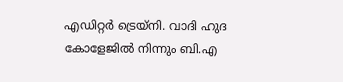എഡിറ്റര്‍ ട്രെയ്‌നി. വാദി ഹുദ കോളേജില്‍ നിന്നും ബി.എ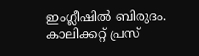ഇംഗ്ലീഷില്‍ ബിരുദം. കാലിക്കറ്റ് പ്രസ്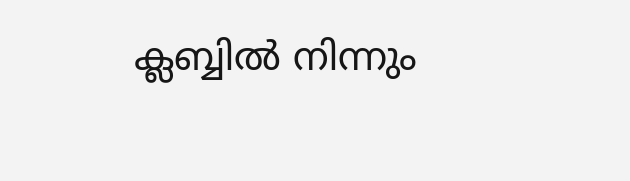ക്ലബ്ബില്‍ നിന്നും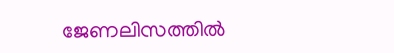ജേണലിസത്തില്‍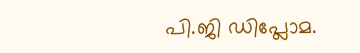പി.ജി ഡിപ്ലോമ.